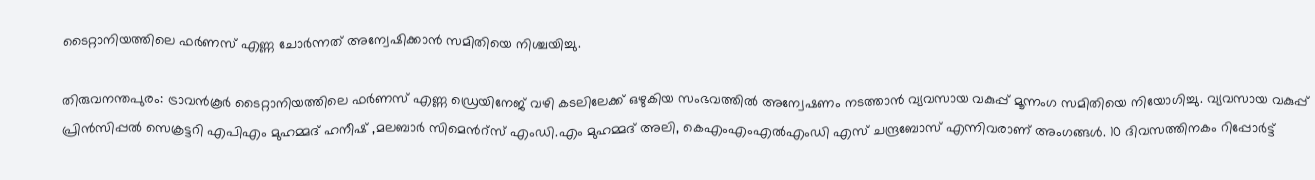ടൈറ്റാനിയത്തിലെ ഫര്‍ണസ് എണ്ണ ചോര്‍ന്നത് അന്വേഷിക്കാന്‍ സമിതിയെ നിശ്ചയിച്ചു.

തിരുവനന്തപുരം: ട്രാവന്‍കൂര്‍ ടൈറ്റാനിയത്തിലെ ഫര്‍ണസ് എണ്ണ ഡ്രെയിനേജ് വഴി കടലിലേക്ക് ഒഴുകിയ സംഭവത്തില്‍ അന്വേഷണം നടത്താന്‍ വ്യവസായ വകുപ്പ് മൂന്നംഗ സമിതിയെ നിയോഗിച്ചു. വ്യവസായ വകുപ്പ് പ്രിന്‍സിപ്പല്‍ സെക്രട്ടറി എപിഎം മുഹമ്മദ് ഹനീഷ് ,മലബാര്‍ സിമെന്‍റ്സ് എംഡി.എം മുഹമ്മദ് അലി, കെഎംഎംഎല്‍എംഡി എസ് ചന്ദ്രബോസ് എന്നിവരാണ് അംഗങ്ങള്‍. 10 ദിവസത്തിനകം റിപ്പോര്‍ട്ട്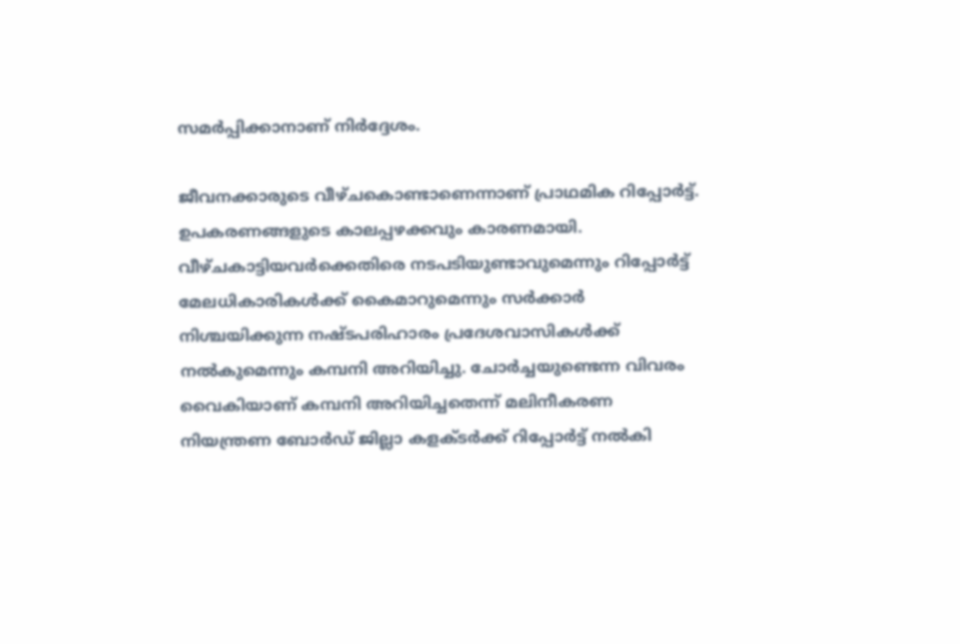സമര്‍പ്പിക്കാനാണ് നിര്‍ദ്ദേശം.

ജീവനക്കാരുടെ വീഴ്ചകൊണ്ടാണെന്നാണ് പ്രാഥമിക റിപ്പോര്‍ട്ട്. ഉപകരണങ്ങളുടെ കാലപ്പഴക്കവും കാരണമായി. വീഴ്ചകാട്ടിയവര്‍ക്കെതിരെ നടപടിയുണ്ടാവുമെന്നും റിപ്പോര്‍ട്ട് മേലധികാരികള്‍ക്ക് കൈമാറുമെന്നും സര്‍ക്കാര്‍ നിശ്ചയിക്കുന്ന നഷ്ടപരിഹാരം പ്രദേശവാസികള്‍ക്ക് നല്‍കുമെന്നും കമ്പനി അറിയിച്ചു. ചോര്‍ച്ചയുണ്ടെന്ന വിവരം വൈകിയാണ് കമ്പനി അറിയിച്ചതെന്ന് മലിനീകരണ നിയന്ത്രണ ബോര്‍ഡ് ജില്ലാ കളക്ടര്‍ക്ക് റിപ്പോര്‍ട്ട് നല്‍കി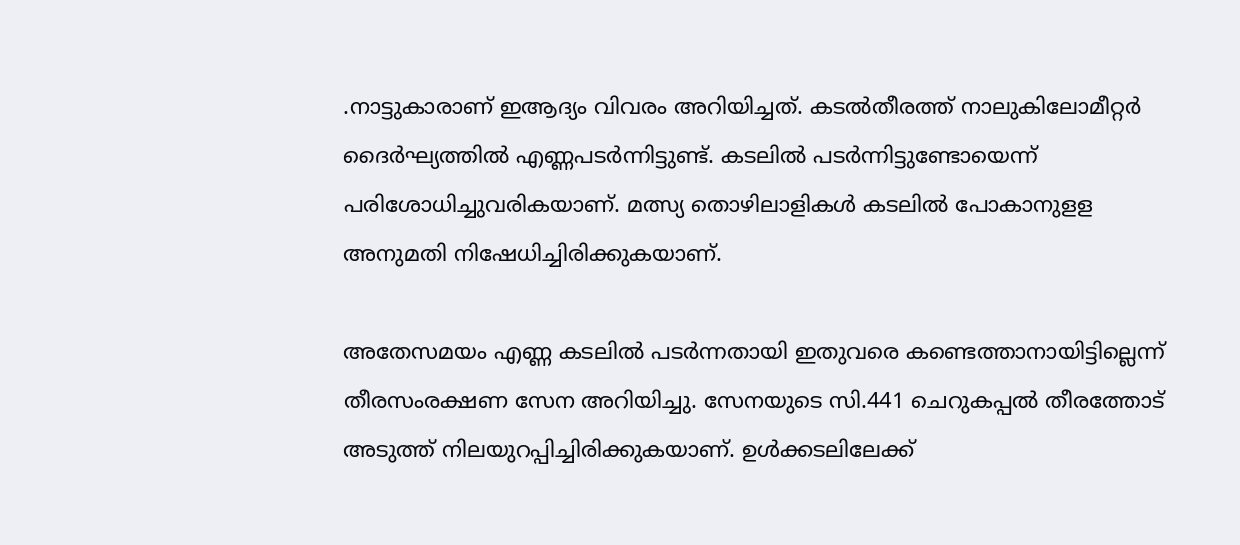.നാട്ടുകാരാണ് ഇആദ്യം വിവരം അറിയിച്ചത്. കടല്‍തീരത്ത് നാലുകിലോമീറ്റര്‍ ദൈര്‍ഘ്യത്തില്‍ എണ്ണപടര്‍ന്നിട്ടുണ്ട്. കടലില്‍ പടര്‍ന്നിട്ടുണ്ടോയെന്ന് പരിശോധിച്ചുവരികയാണ്. മത്സ്യ തൊഴിലാളികള്‍ കടലില്‍ പോകാനുളള അനുമതി നിഷേധിച്ചിരിക്കുകയാണ്.

അതേസമയം എണ്ണ കടലില്‍ പടര്‍ന്നതായി ഇതുവരെ കണ്ടെത്താനായിട്ടില്ലെന്ന് തീരസംരക്ഷണ സേന അറിയിച്ചു. സേനയുടെ സി.441 ചെറുകപ്പല്‍ തീരത്തോട് അടുത്ത് നിലയുറപ്പിച്ചിരിക്കുകയാണ്. ഉള്‍ക്കടലിലേക്ക്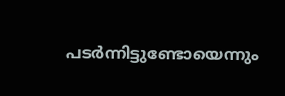പടര്‍ന്നിട്ടുണ്ടോയെന്നും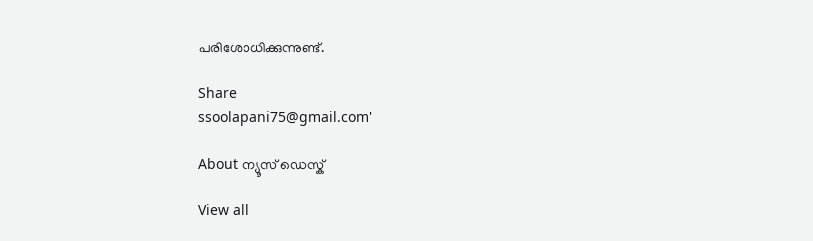പരിശോധിക്കുന്നുണ്ട്.

Share
ssoolapani75@gmail.com'

About ന്യൂസ് ഡെസ്ക്

View all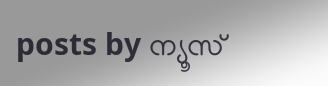posts by ന്യൂസ്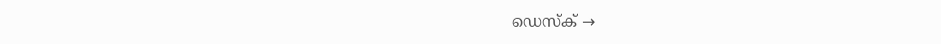ഡെസ്ക് →